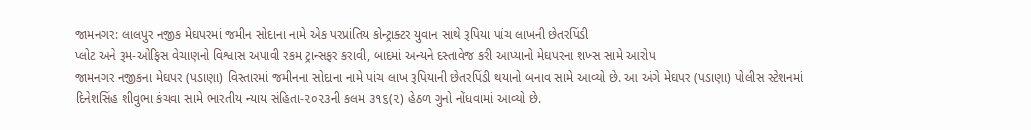જામનગર: લાલપુર નજીક મેઘપરમાં જમીન સોદાના નામે એક પરપ્રાંતિય કોન્ટ્રાક્ટર યુવાન સાથે રૂપિયા પાંચ લાખની છેતરપિંડી
પ્લોટ અને રૂમ-ઓફિસ વેચાણનો વિશ્વાસ અપાવી રકમ ટ્રાન્સફર કરાવી, બાદમાં અન્યને દસ્તાવેજ કરી આપ્યાનો મેઘપરના શખ્સ સામે આરોપ
જામનગર નજીકના મેઘપર (પડાણા) વિસ્તારમાં જમીનના સોદાના નામે પાંચ લાખ રૂપિયાની છેતરપિંડી થયાનો બનાવ સામે આવ્યો છે. આ અંગે મેઘપર (પડાણા) પોલીસ સ્ટેશનમાં દિનેશસિંહ શીવુભા કંચવા સામે ભારતીય ન્યાય સંહિતા-૨૦૨૩ની કલમ ૩૧૬(૨) હેઠળ ગુનો નોંધવામાં આવ્યો છે.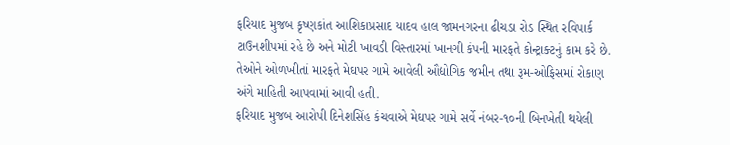ફરિયાદ મુજબ કૃષ્ણકાંત આશિકાપ્રસાદ યાદવ હાલ જામનગરના ઢીચડા રોડ સ્થિત રવિપાર્ક ટાઉનશીપમાં રહે છે અને મોટી ખાવડી વિસ્તારમાં ખાનગી કંપની મારફતે કોન્ટ્રાક્ટનું કામ કરે છે. તેઓને ઓળખીતાં મારફતે મેઘપર ગામે આવેલી ઔદ્યોગિક જમીન તથા રૂમ-ઓફિસમાં રોકાણ અંગે માહિતી આપવામાં આવી હતી.
ફરિયાદ મુજબ આરોપી દિનેશસિંહ કંચવાએ મેઘપર ગામે સર્વે નંબર-૧૦ની બિનખેતી થયેલી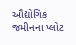ઔદ્યોગિક જમીનના પ્લોટ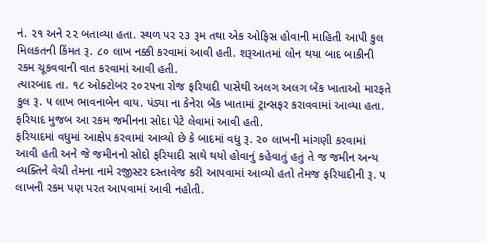નં. ૨૧ અને ૨૨ બતાવ્યા હતા. સ્થળ પર ૨૩ રૂમ તથા એક ઓફિસ હોવાની માહિતી આપી કુલ મિલકતની કિંમત રૂ. ૮૦ લાખ નક્કી કરવામાં આવી હતી. શરૂઆતમાં લોન થયા બાદ બાકીની રકમ ચૂકવવાની વાત કરવામાં આવી હતી.
ત્યારબાદ તા. ૧૮ ઓક્ટોબર ૨૦૨૫ના રોજ ફરિયાદી પાસેથી અલગ અલગ બેંક ખાતાઓ મારફતે કુલ રૂ. ૫ લાખ ભાવનાબેન વાય. પંડ્યા ના કેનેરા બેંક ખાતામાં ટ્રાન્સફર કરાવવામાં આવ્યા હતા. ફરિયાદ મુજબ આ રકમ જમીનના સોદા પેટે લેવામાં આવી હતી.
ફરિયાદમાં વધુમાં આક્ષેપ કરવામાં આવ્યો છે કે બાદમાં વધુ રૂ. ૨૦ લાખની માંગણી કરવામાં આવી હતી અને જે જમીનનો સોદો ફરિયાદી સાથે થયો હોવાનું કહેવાતું હતું તે જ જમીન અન્ય વ્યક્તિને વેચી તેમના નામે રજીસ્ટર દસ્તાવેજ કરી આપવામાં આવ્યો હતો તેમજ ફરિયાદીની રૂ. ૫ લાખની રકમ પણ પરત આપવામાં આવી નહોતી.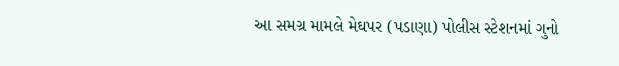આ સમગ્ર મામલે મેઘપર (પડાણા) પોલીસ સ્ટેશનમાં ગુનો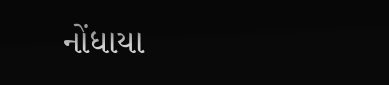નોંધાયા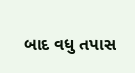બાદ વધુ તપાસ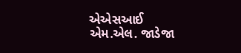એએસઆઈ એમ.એલ. જાડેજા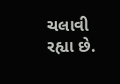ચલાવી રહ્યા છે.